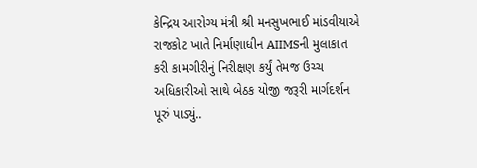કેન્દ્રિય આરોગ્ય મંત્રી શ્રી મનસુખભાઈ માંડવીયાએ રાજકોટ ખાતે નિર્માણાધીન AIIMSની મુલાકાત કરી કામગીરીનું નિરીક્ષણ કર્યું તેમજ ઉચ્ચ અધિકારીઓ સાથે બેઠક યોજી જરૂરી માર્ગદર્શન પૂરું પાડ્યું..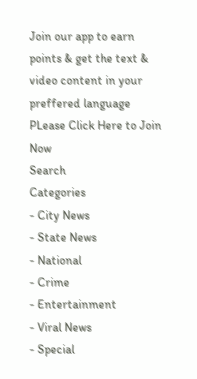Join our app to earn points & get the text & video content in your preffered language
PLease Click Here to Join Now
Search
Categories
- City News
- State News
- National
- Crime
- Entertainment
- Viral News
- Special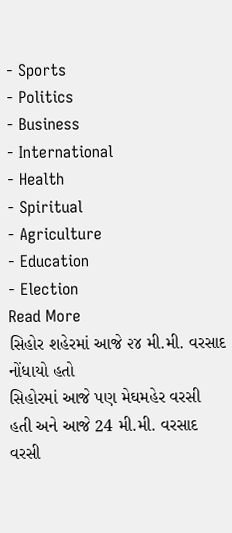- Sports
- Politics
- Business
- International
- Health
- Spiritual
- Agriculture
- Education
- Election
Read More
સિહોર શહેરમાં આજે ૨૪ મી.મી. વરસાદ નોંધાયો હતો
સિહોરમાં આજે પણ મેઘમહેર વરસી હતી અને આજે 24 મી.મી. વરસાદ વરસી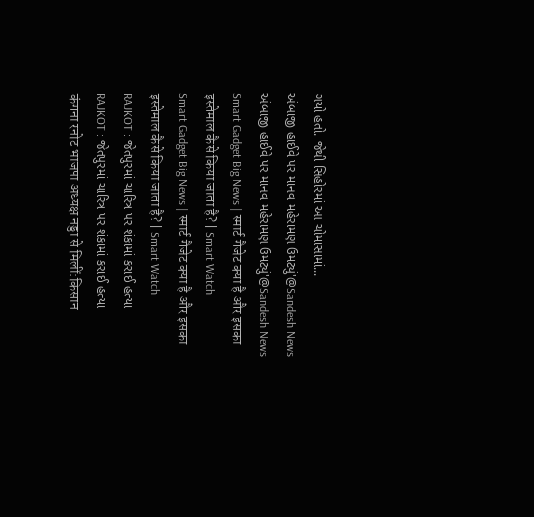ગયો હતો. જેથી સિહોરમાં આ ચોમાસામાં...
અંબાજી હાઈવે પર માનવ મહેરામણ ઉમટ્યું'@Sandesh News
અંબાજી હાઈવે પર માનવ મહેરામણ ઉમટ્યું'@Sandesh News
Smart Gadget Big News | स्मार्ट गैजेट क्या है और इसका इस्तेमाल कैसे किया जाता है? | Smart Watch
Smart Gadget Big News | स्मार्ट गैजेट क्या है और इसका इस्तेमाल कैसे किया जाता है? | Smart Watch
RAJKOT : જેતપુરમાં ચારિત્ર પર શંકામાં કરાઈ હત્યા
RAJKOT : જેતપુરમાં ચારિત્ર પર શંકામાં કરાઈ હત્યા
कंगना रनोट भाजपा अध्यक्ष नड्डा से मिलीं:किसान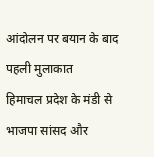आंदोलन पर बयान के बाद पहली मुलाकात
हिमाचल प्रदेश के मंडी से भाजपा सांसद और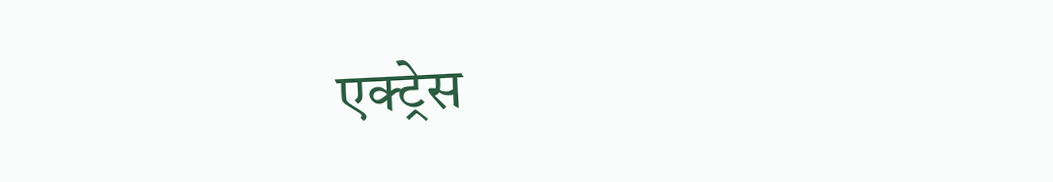एक्ट्रेस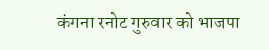कंगना रनोट गुरुवार को भाजपा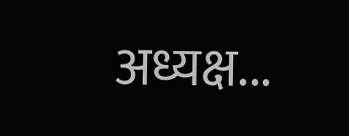अध्यक्ष...